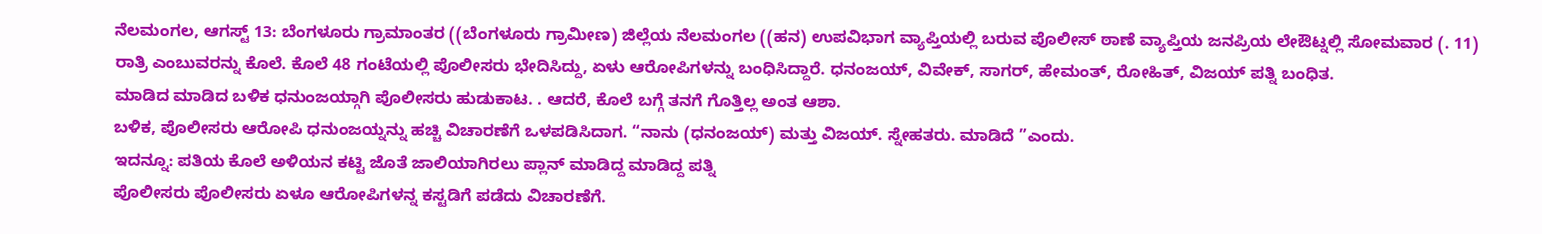ನೆಲಮಂಗಲ, ಆಗಸ್ಟ್ 13: ಬೆಂಗಳೂರು ಗ್ರಾಮಾಂತರ ((ಬೆಂಗಳೂರು ಗ್ರಾಮೀಣ) ಜಿಲ್ಲೆಯ ನೆಲಮಂಗಲ ((ಹನ) ಉಪವಿಭಾಗ ವ್ಯಾಪ್ತಿಯಲ್ಲಿ ಬರುವ ಪೊಲೀಸ್ ಠಾಣೆ ವ್ಯಾಪ್ತಿಯ ಜನಪ್ರಿಯ ಲೇಔಟ್ನಲ್ಲಿ ಸೋಮವಾರ (. 11) ರಾತ್ರಿ ಎಂಬುವರನ್ನು ಕೊಲೆ. ಕೊಲೆ 48 ಗಂಟೆಯಲ್ಲಿ ಪೊಲೀಸರು ಭೇದಿಸಿದ್ದು, ಏಳು ಆರೋಪಿಗಳನ್ನು ಬಂಧಿಸಿದ್ದಾರೆ. ಧನಂಜಯ್, ವಿವೇಕ್, ಸಾಗರ್, ಹೇಮಂತ್, ರೋಹಿತ್, ವಿಜಯ್ ಪತ್ನಿ ಬಂಧಿತ.
ಮಾಡಿದ ಮಾಡಿದ ಬಳಿಕ ಧನುಂಜಯ್ಗಾಗಿ ಪೊಲೀಸರು ಹುಡುಕಾಟ. . ಆದರೆ, ಕೊಲೆ ಬಗ್ಗೆ ತನಗೆ ಗೊತ್ತಿಲ್ಲ ಅಂತ ಆಶಾ.
ಬಳಿಕ, ಪೊಲೀಸರು ಆರೋಪಿ ಧನುಂಜಯ್ನನ್ನು ಹಚ್ಚಿ ವಿಚಾರಣೆಗೆ ಒಳಪಡಿಸಿದಾಗ. “ನಾನು (ಧನಂಜಯ್) ಮತ್ತು ವಿಜಯ್. ಸ್ನೇಹತರು. ಮಾಡಿದೆ ”ಎಂದು.
ಇದನ್ನೂ: ಪತಿಯ ಕೊಲೆ ಅಳಿಯನ ಕಟ್ಟಿ ಜೊತೆ ಜಾಲಿಯಾಗಿರಲು ಪ್ಲಾನ್ ಮಾಡಿದ್ದ ಮಾಡಿದ್ದ ಪತ್ನಿ
ಪೊಲೀಸರು ಪೊಲೀಸರು ಏಳೂ ಆರೋಪಿಗಳನ್ನ ಕಸ್ಟಡಿಗೆ ಪಡೆದು ವಿಚಾರಣೆಗೆ.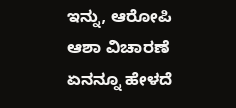ಇನ್ನು, ಆರೋಪಿ ಆಶಾ ವಿಚಾರಣೆ ಏನನ್ನೂ ಹೇಳದೆ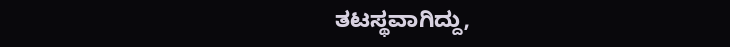ತಟಸ್ಥವಾಗಿದ್ದು,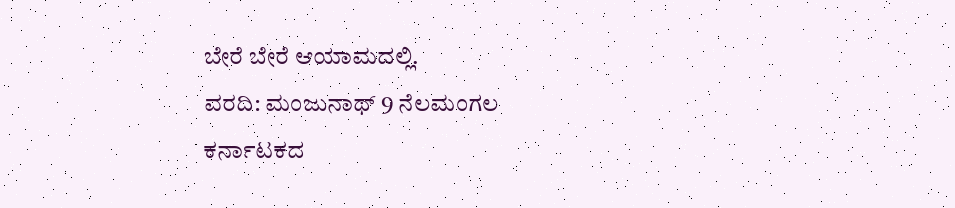ಬೇರೆ ಬೇರೆ ಆಯಾಮದಲ್ಲಿ.
ವರದಿ: ಮಂಜುನಾಥ್ 9 ನೆಲಮಂಗಲ
ಕರ್ನಾಟಕದ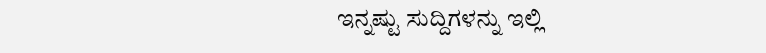ಇನ್ನಷ್ಟು ಸುದ್ದಿಗಳನ್ನು ಇಲ್ಲಿ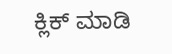ಕ್ಲಿಕ್ ಮಾಡಿ